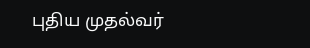புதிய முதல்வர்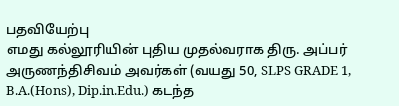பதவியேற்பு
எமது கல்லூரியின் புதிய முதல்வராக திரு. அப்பர் அருணந்திசிவம் அவர்கள் (வயது 50, SLPS GRADE 1, B.A.(Hons), Dip.in.Edu.) கடந்த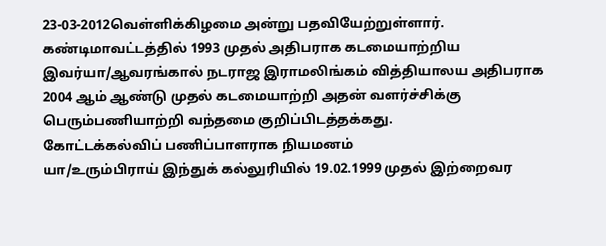23-03-2012வெள்ளிக்கிழமை அன்று பதவியேற்றுள்ளார். கண்டிமாவட்டத்தில் 1993 முதல் அதிபராக கடமையாற்றிய இவர்யா/ஆவரங்கால் நடராஜ இராமலிங்கம் வித்தியாலய அதிபராக 2004 ஆம் ஆண்டு முதல் கடமையாற்றி அதன் வளர்ச்சிக்கு பெரும்பணியாற்றி வந்தமை குறிப்பிடத்தக்கது.
கோட்டக்கல்விப் பணிப்பாளராக நியமனம்
யா/உரும்பிராய் இந்துக் கல்லுரியில் 19.02.1999 முதல் இற்றைவர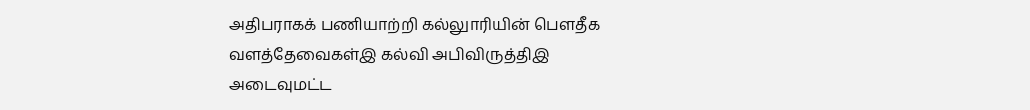அதிபராகக் பணியாற்றி கல்லுாரியின் பௌதீக வளத்தேவைகள்இ கல்வி அபிவிருத்திஇ அடைவுமட்ட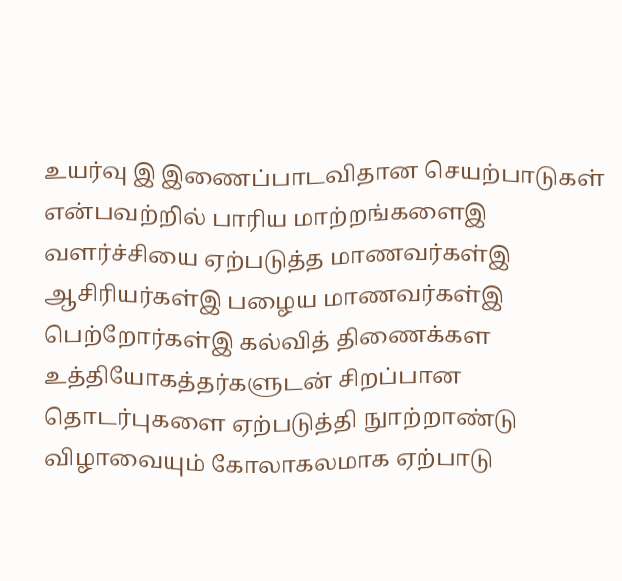உயர்வு இ இணைப்பாடவிதான செயற்பாடுகள் என்பவற்றில் பாரிய மாற்றங்களைஇ வளர்ச்சியை ஏற்படுத்த மாணவர்கள்இ ஆசிரியர்கள்இ பழைய மாணவர்கள்இ பெற்றோர்கள்இ கல்வித் திணைக்கள உத்தியோகத்தர்களுடன் சிறப்பான தொடர்புகளை ஏற்படுத்தி நுாற்றாண்டு விழாவையும் கோலாகலமாக ஏற்பாடு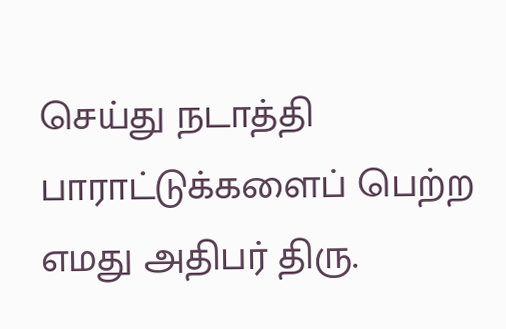செய்து நடாத்தி பாராட்டுக்களைப் பெற்ற எமது அதிபர் திரு.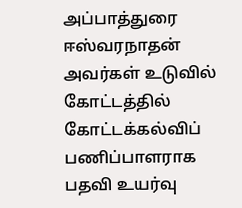அப்பாத்துரை ஈஸ்வரநாதன் அவர்கள் உடுவில் கோட்டத்தில் கோட்டக்கல்விப் பணிப்பாளராக பதவி உயர்வு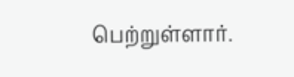பெற்றுள்ளார்.